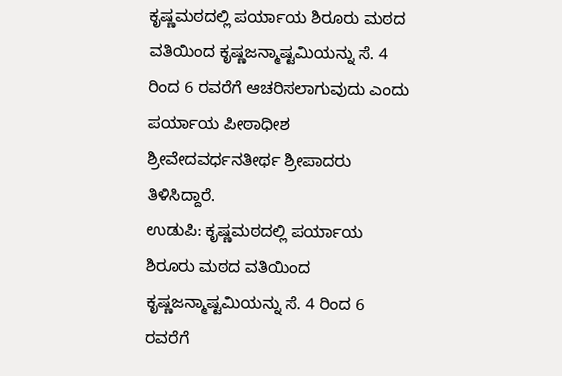ಕೃಷ್ಣಮಠದಲ್ಲಿ ಪರ್ಯಾಯ ಶಿರೂರು ಮಠದ ವತಿಯಿಂದ ಕೃಷ್ಣಜನ್ಮಾಷ್ಟಮಿಯನ್ನು ಸೆ. 4 ರಿಂದ 6 ರವರೆಗೆ ಆಚರಿಸಲಾಗುವುದು ಎಂದು ಪರ್ಯಾಯ ಪೀಠಾಧೀಶ ಶ್ರೀವೇದವರ್ಧನತೀರ್ಥ ಶ್ರೀಪಾದರು ತಿಳಿಸಿದ್ದಾರೆ.
ಉಡುಪಿ: ಕೃಷ್ಣಮಠದಲ್ಲಿ ಪರ್ಯಾಯ ಶಿರೂರು ಮಠದ ವತಿಯಿಂದ ಕೃಷ್ಣಜನ್ಮಾಷ್ಟಮಿಯನ್ನು ಸೆ. 4 ರಿಂದ 6 ರವರೆಗೆ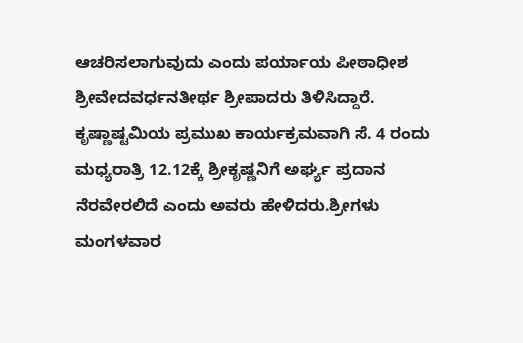ಆಚರಿಸಲಾಗುವುದು ಎಂದು ಪರ್ಯಾಯ ಪೀಠಾಧೀಶ ಶ್ರೀವೇದವರ್ಧನತೀರ್ಥ ಶ್ರೀಪಾದರು ತಿಳಿಸಿದ್ದಾರೆ. ಕೃಷ್ಣಾಷ್ಟಮಿಯ ಪ್ರಮುಖ ಕಾರ್ಯಕ್ರಮವಾಗಿ ಸೆ. 4 ರಂದು ಮಧ್ಯರಾತ್ರಿ 12.12ಕ್ಕೆ ಶ್ರೀಕೃಷ್ಣನಿಗೆ ಅರ್ಘ್ಯ ಪ್ರದಾನ ನೆರವೇರಲಿದೆ ಎಂದು ಅವರು ಹೇಳಿದರು.ಶ್ರೀಗಳು ಮಂಗಳವಾರ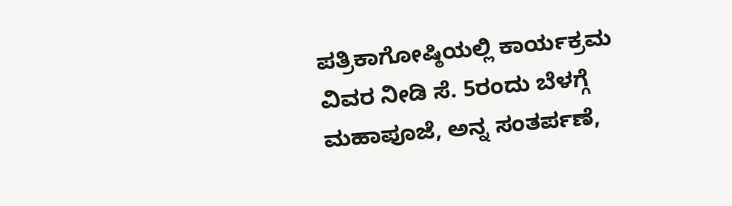ಪತ್ರಿಕಾಗೋಷ್ಠಿಯಲ್ಲಿ ಕಾರ್ಯಕ್ರಮ ವಿವರ ನೀಡಿ ಸೆ. 5ರಂದು ಬೆಳಗ್ಗೆ ಮಹಾಪೂಜೆ, ಅನ್ನ ಸಂತರ್ಪಣೆ,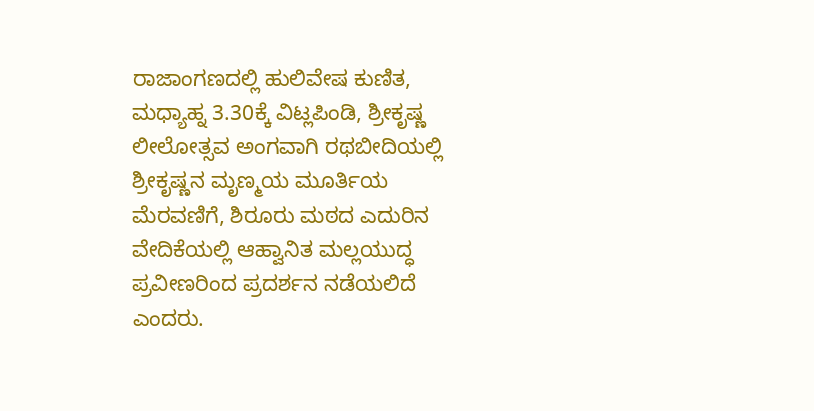ರಾಜಾಂಗಣದಲ್ಲಿ ಹುಲಿವೇಷ ಕುಣಿತ, ಮಧ್ಯಾಹ್ನ 3.30ಕ್ಕೆ ವಿಟ್ಲಪಿಂಡಿ, ಶ್ರೀಕೃಷ್ಣ ಲೀಲೋತ್ಸವ ಅಂಗವಾಗಿ ರಥಬೀದಿಯಲ್ಲಿ ಶ್ರೀಕೃಷ್ಣನ ಮೃಣ್ಮಯ ಮೂರ್ತಿಯ ಮೆರವಣಿಗೆ, ಶಿರೂರು ಮಠದ ಎದುರಿನ ವೇದಿಕೆಯಲ್ಲಿ ಆಹ್ವಾನಿತ ಮಲ್ಲಯುದ್ಧ ಪ್ರವೀಣರಿಂದ ಪ್ರದರ್ಶನ ನಡೆಯಲಿದೆ ಎಂದರು.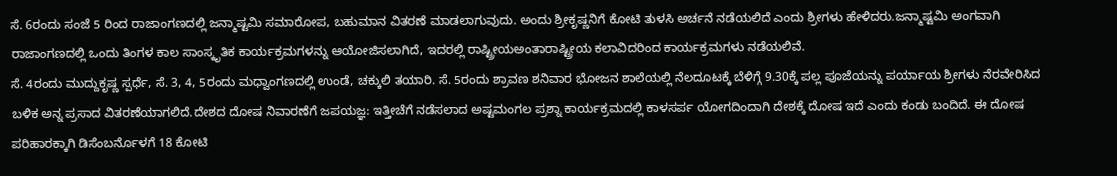ಸೆ. 6ರಂದು ಸಂಜೆ 5 ರಿಂದ ರಾಜಾಂಗಣದಲ್ಲಿ ಜನ್ಮಾಷ್ಟಮಿ ಸಮಾರೋಪ, ಬಹುಮಾನ ವಿತರಣೆ ಮಾಡಲಾಗುವುದು. ಅಂದು ಶ್ರೀಕೃಷ್ಣನಿಗೆ ಕೋಟಿ ತುಳಸಿ ಅರ್ಚನೆ ನಡೆಯಲಿದೆ ಎಂದು ಶ್ರೀಗಳು ಹೇಳಿದರು.ಜನ್ಮಾಷ್ಟಮಿ ಅಂಗವಾಗಿ ರಾಜಾಂಗಣದಲ್ಲಿ ಒಂದು ತಿಂಗಳ ಕಾಲ ಸಾಂಸ್ಕೃತಿಕ ಕಾರ್ಯಕ್ರಮಗಳನ್ನು ಆಯೋಜಿಸಲಾಗಿದೆ, ಇದರಲ್ಲಿ ರಾಷ್ಟ್ರೀಯಅಂತಾರಾಷ್ಟ್ರೀಯ ಕಲಾವಿದರಿಂದ ಕಾರ್ಯಕ್ರಮಗಳು ನಡೆಯಲಿವೆ.
ಸೆ. 4ರಂದು ಮುದ್ದುಕೃಷ್ಣ ಸ್ಪರ್ಧೆ, ಸೆ. 3, 4, 5ರಂದು ಮಧ್ವಾಂಗಣದಲ್ಲಿ ಉಂಡೆ, ಚಕ್ಕುಲಿ ತಯಾರಿ. ಸೆ. 5ರಂದು ಶ್ರಾವಣ ಶನಿವಾರ ಭೋಜನ ಶಾಲೆಯಲ್ಲಿ ನೆಲದೂಟಕ್ಕೆ ಬೆಳಿಗ್ಗೆ 9.30ಕ್ಕೆ ಪಲ್ಲ ಪೂಜೆಯನ್ನು ಪರ್ಯಾಯ ಶ್ರೀಗಳು ನೆರವೇರಿಸಿದ ಬಳಿಕ ಅನ್ನ ಪ್ರಸಾದ ವಿತರಣೆಯಾಗಲಿದೆ.ದೇಶದ ದೋಷ ನಿವಾರಣೆಗೆ ಜಪಯಜ್ಞ: ಇತ್ತೀಚೆಗೆ ನಡೆಸಲಾದ ಅಷ್ಟಮಂಗಲ ಪ್ರಶ್ನಾ ಕಾರ್ಯಕ್ರಮದಲ್ಲಿ ಕಾಳಸರ್ಪ ಯೋಗದಿಂದಾಗಿ ದೇಶಕ್ಕೆ ದೋಷ ಇದೆ ಎಂದು ಕಂಡು ಬಂದಿದೆ. ಈ ದೋಷ ಪರಿಹಾರಕ್ಕಾಗಿ ಡಿಸೆಂಬರ್ನೊಳಗೆ 18 ಕೋಟಿ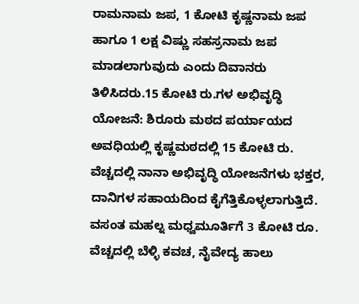ರಾಮನಾಮ ಜಪ, 1 ಕೋಟಿ ಕೃಷ್ಣನಾಮ ಜಪ ಹಾಗೂ 1 ಲಕ್ಷ ವಿಷ್ಣು ಸಹಸ್ರನಾಮ ಜಪ ಮಾಡಲಾಗುವುದು ಎಂದು ದಿವಾನರು ತಿಳಿಸಿದರು.15 ಕೋಟಿ ರು.ಗಳ ಅಭಿವೃದ್ಧಿ ಯೋಜನೆ: ಶಿರೂರು ಮಠದ ಪರ್ಯಾಯದ ಅವಧಿಯಲ್ಲಿ ಕೃಷ್ಣಮಠದಲ್ಲಿ 15 ಕೋಟಿ ರು. ವೆಚ್ಚದಲ್ಲಿ ನಾನಾ ಅಭಿವೃದ್ಧಿ ಯೋಜನೆಗಳು ಭಕ್ತರ, ದಾನಿಗಳ ಸಹಾಯದಿಂದ ಕೈಗೆತ್ತಿಕೊಳ್ಳಲಾಗುತ್ತಿದೆ.
ವಸಂತ ಮಹಲ್ನ ಮಧ್ವಮೂರ್ತಿಗೆ 3 ಕೋಟಿ ರೂ. ವೆಚ್ಚದಲ್ಲಿ ಬೆಳ್ಳಿ ಕವಚ, ನೈವೇದ್ಯ ಹಾಲು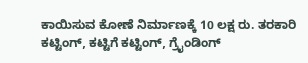ಕಾಯಿಸುವ ಕೋಣೆ ನಿರ್ಮಾಣಕ್ಕೆ 10 ಲಕ್ಷ ರು. ತರಕಾರಿ ಕಟ್ಟಿಂಗ್, ಕಟ್ಟಿಗೆ ಕಟ್ಟಿಂಗ್, ಗ್ರೈಂಡಿಂಗ್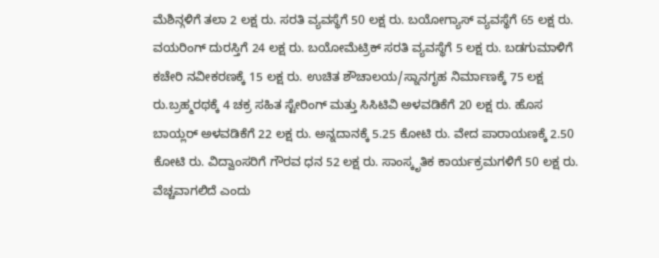ಮೆಶಿನ್ಗಳಿಗೆ ತಲಾ 2 ಲಕ್ಷ ರು. ಸರತಿ ವ್ಯವಸ್ಥೆಗೆ 50 ಲಕ್ಷ ರು. ಬಯೋಗ್ಯಾಸ್ ವ್ಯವಸ್ಥೆಗೆ 65 ಲಕ್ಷ ರು. ವಯರಿಂಗ್ ದುರಸ್ತಿಗೆ 24 ಲಕ್ಷ ರು. ಬಯೋಮೆಟ್ರಿಕ್ ಸರತಿ ವ್ಯವಸ್ಥೆಗೆ 5 ಲಕ್ಷ ರು. ಬಡಗುಮಾಳಿಗೆ ಕಚೇರಿ ನವೀಕರಣಕ್ಕೆ 15 ಲಕ್ಷ ರು. ಉಚಿತ ಶೌಚಾಲಯ/ಸ್ನಾನಗೃಹ ನಿರ್ಮಾಣಕ್ಕೆ 75 ಲಕ್ಷ ರು.ಬ್ರಹ್ಮರಥಕ್ಕೆ 4 ಚಕ್ರ ಸಹಿತ ಸ್ಟೇರಿಂಗ್ ಮತ್ತು ಸಿಸಿಟಿವಿ ಅಳವಡಿಕೆಗೆ 20 ಲಕ್ಷ ರು. ಹೊಸ ಬಾಯ್ಲರ್ ಅಳವಡಿಕೆಗೆ 22 ಲಕ್ಷ ರು. ಅನ್ನದಾನಕ್ಕೆ 5.25 ಕೋಟಿ ರು. ವೇದ ಪಾರಾಯಣಕ್ಕೆ 2.50 ಕೋಟಿ ರು. ವಿದ್ವಾಂಸರಿಗೆ ಗೌರವ ಧನ 52 ಲಕ್ಷ ರು. ಸಾಂಸ್ಕೃತಿಕ ಕಾರ್ಯಕ್ರಮಗಳಿಗೆ 50 ಲಕ್ಷ ರು. ವೆಚ್ಚವಾಗಲಿದೆ ಎಂದು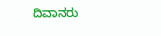ದಿವಾನರು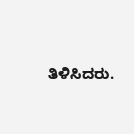ತಿಳಿಸಿದರು.